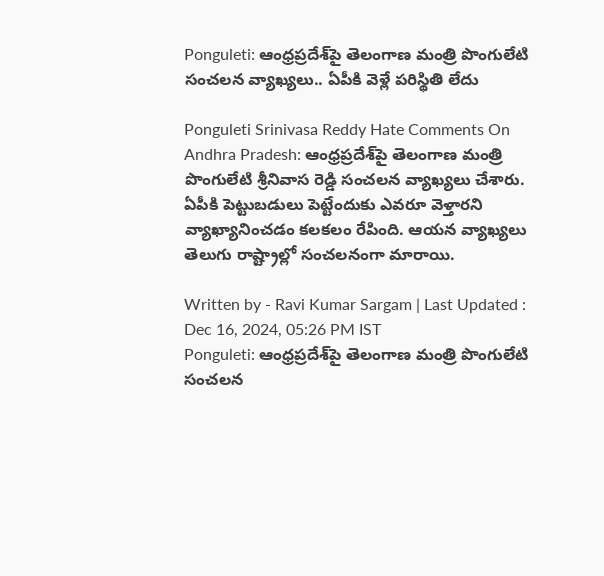Ponguleti: ఆంధ్రప్రదేశ్‌పై తెలంగాణ మంత్రి పొంగులేటి సంచలన వ్యాఖ్యలు.. ఏపీకి వెళ్లే పరిస్థితి లేదు

Ponguleti Srinivasa Reddy Hate Comments On Andhra Pradesh: ఆంధ్రప్రదేశ్‌పై తెలంగాణ మంత్రి పొంగులేటి శ్రీనివాస రెడ్డి సంచలన వ్యాఖ్యలు చేశారు. ఏపీకి పెట్టుబడులు పెట్టేందుకు ఎవరూ వెళ్తారని వ్యాఖ్యానించడం కలకలం రేపింది. ఆయన వ్యాఖ్యలు తెలుగు రాష్ట్రాల్లో సంచలనంగా మారాయి.

Written by - Ravi Kumar Sargam | Last Updated : Dec 16, 2024, 05:26 PM IST
Ponguleti: ఆంధ్రప్రదేశ్‌పై తెలంగాణ మంత్రి పొంగులేటి సంచలన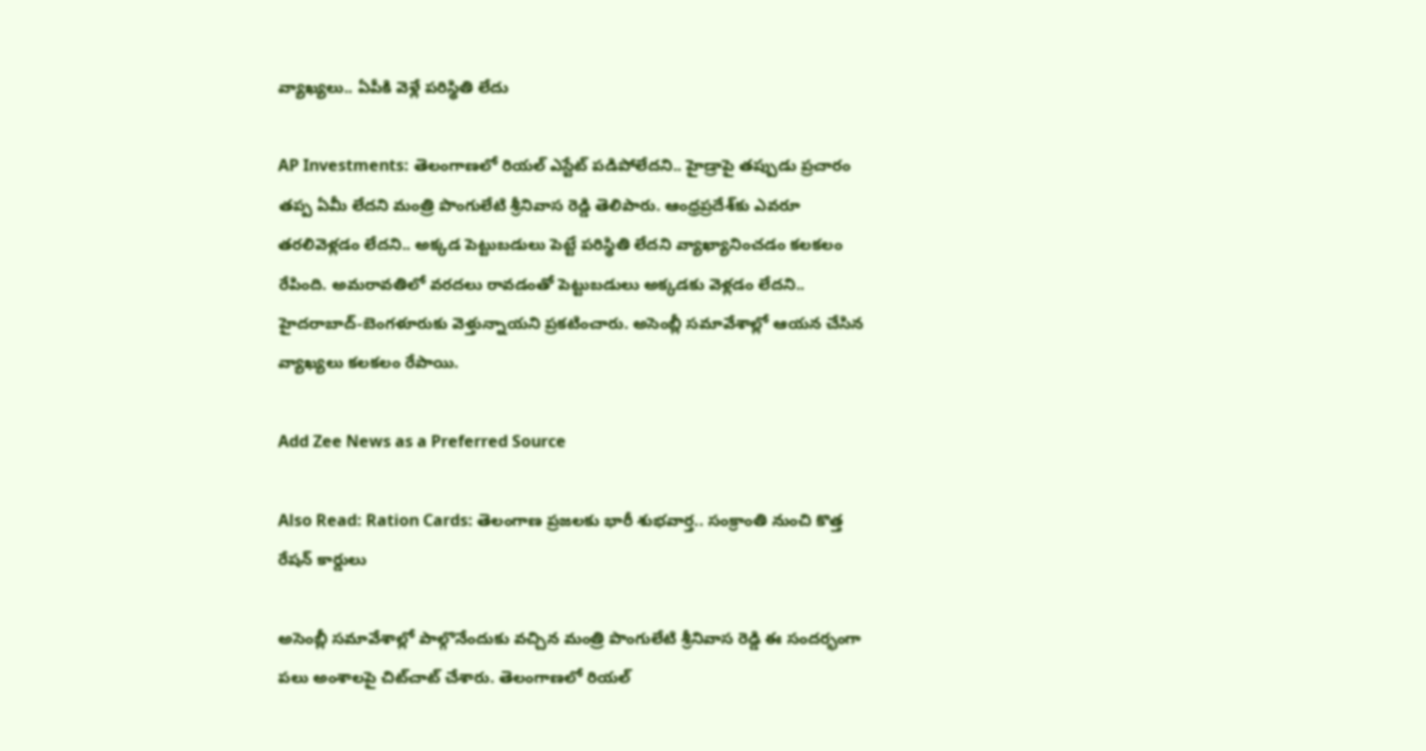వ్యాఖ్యలు.. ఏపీకి వెళ్లే పరిస్థితి లేదు

AP Investments: తెలంగాణలో రియల్‌ ఎస్టేట్‌ పడిపోలేదని.. హైడ్రాపై తప్పుడు ప్రచారం తప్ప ఏమీ లేదని మంత్రి పొంగులేటి శ్రీనివాస రెడ్డి తెలిపారు. ఆంధ్రప్రదేశ్‌కు ఎవరూ తరలివెళ్లడం లేదని.. అక్కడ పెట్టుబడులు పెట్టే పరిస్థితి లేదని వ్యాఖ్యానించడం కలకలం రేపింది. అమరావతిలో వరదలు రావడంతో పెట్టుబడులు అక్కడకు వెళ్లడం లేదని.. హైదరాబాద్‌-బెంగళూరుకు వెళ్తున్నాయని ప్రకటించారు. అసెంబ్లీ సమావేశాల్లో ఆయన చేసిన వ్యాఖ్యలు కలకలం రేపాయి.

Add Zee News as a Preferred Source

Also Read: Ration Cards: తెలంగాణ ప్రజలకు భారీ శుభవార్త.. సంక్రాంతి నుంచి కొత్త రేషన్‌ కార్డులు

అసెంబ్లీ సమావేశాల్లో పాల్గొనేందుకు వచ్చిన మంత్రి పొంగులేటి శ్రీనివాస రెడ్డి ఈ సందర్భంగా పలు అంశాలపై చిట్‌చాట్‌ చేశారు. తెలంగాణలో రియల్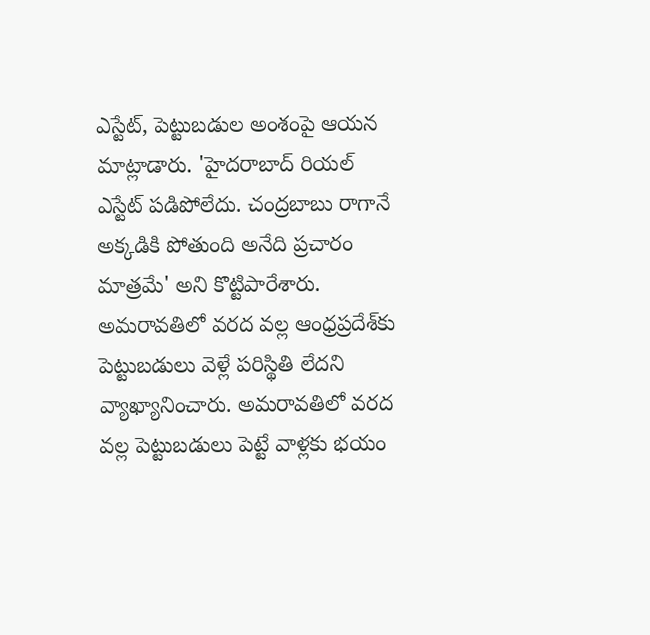ఎస్టేట్‌, పెట్టుబడుల అంశంపై ఆయన మాట్లాడారు. 'హైదరాబాద్ రియల్‌ ఎస్టేట్‌ పడిపోలేదు. చంద్రబాబు రాగానే అక్కడికి పోతుంది అనేది ప్రచారం మాత్రమే' అని కొట్టిపారేశారు. అమరావతిలో వరద వల్ల ఆంధ్రప్రదేశ్‌కు పెట్టుబడులు వెళ్లే పరిస్థితి లేదని వ్యాఖ్యానించారు. అమరావతిలో వరద వల్ల పెట్టుబడులు పెట్టే వాళ్లకు భయం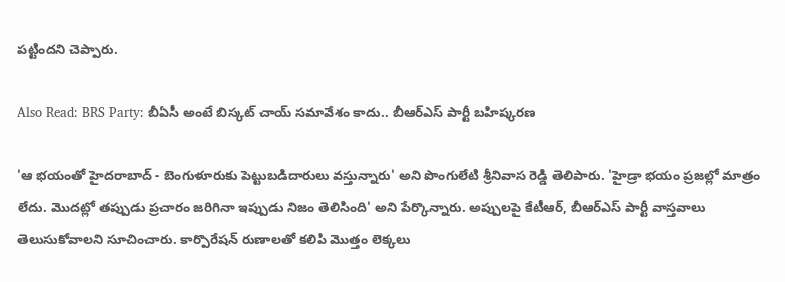పట్టిందని చెప్పారు.

Also Read: BRS Party: బీఏసీ అంటే బిస్కట్ చాయ్ సమావేశం కాదు.. బీఆర్‌ఎస్‌ పార్టీ బహిష్కరణ

'ఆ భయంతో హైదరాబాద్ - బెంగుళూరుకు పెట్టుబడిదారులు వస్తున్నారు' అని పొంగులేటి శ్రీనివాస రెడ్డి తెలిపారు. 'హైడ్రా భయం ప్రజల్లో మాత్రం లేదు. మొదట్లో తప్పుడు ప్రచారం జరిగినా ఇప్పుడు నిజం తెలిసింది' అని పేర్కొన్నారు. అప్పులపై కేటీఆర్, బీఆర్‌ఎస్‌ పార్టీ వాస్తవాలు తెలుసుకోవాలని సూచించారు. కార్పొరేషన్ రుణాలతో కలిపి మొత్తం లెక్కలు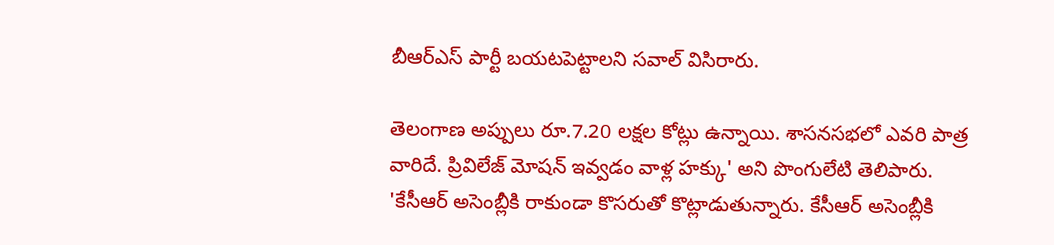బీఆర్‌ఎస్‌ పార్టీ బయటపెట్టాలని సవాల్‌ విసిరారు.

తెలంగాణ అప్పులు రూ.7.20 లక్షల కోట్లు ఉన్నాయి. శాసనసభలో ఎవరి పాత్ర వారిదే. ప్రివిలేజ్ మోషన్ ఇవ్వడం వాళ్ల హక్కు' అని పొంగులేటి తెలిపారు. 'కేసీఆర్ అసెంబ్లీకి రాకుండా కొసరుతో కొట్లాడుతున్నారు. కేసీఆర్ అసెంబ్లీకి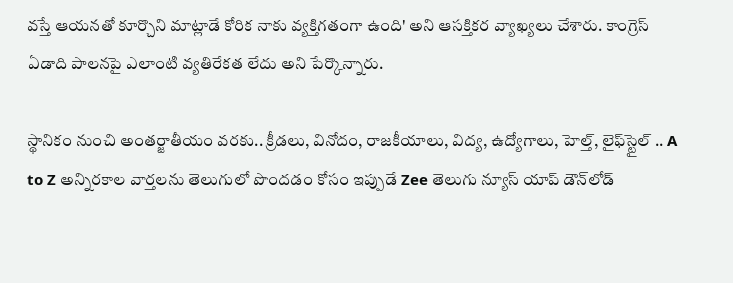వస్తే ఆయనతో కూర్చొని మాట్లాడే కోరిక నాకు వ్యక్తిగతంగా ఉంది' అని ఆసక్తికర వ్యాఖ్యలు చేశారు. కాంగ్రెస్ ఏడాది పాలనపై ఎలాంటి వ్యతిరేకత లేదు అని పేర్కొన్నారు.

స్థానికం నుంచి అంతర్జాతీయం వరకు.. క్రీడలు, వినోదం, రాజకీయాలు, విద్య, ఉద్యోగాలు, హెల్త్, లైఫ్‌స్టైల్ .. A to Z అన్నిరకాల వార్తలను తెలుగులో పొందడం కోసం ఇప్పుడే Zee తెలుగు న్యూస్ యాప్ డౌన్‌లోడ్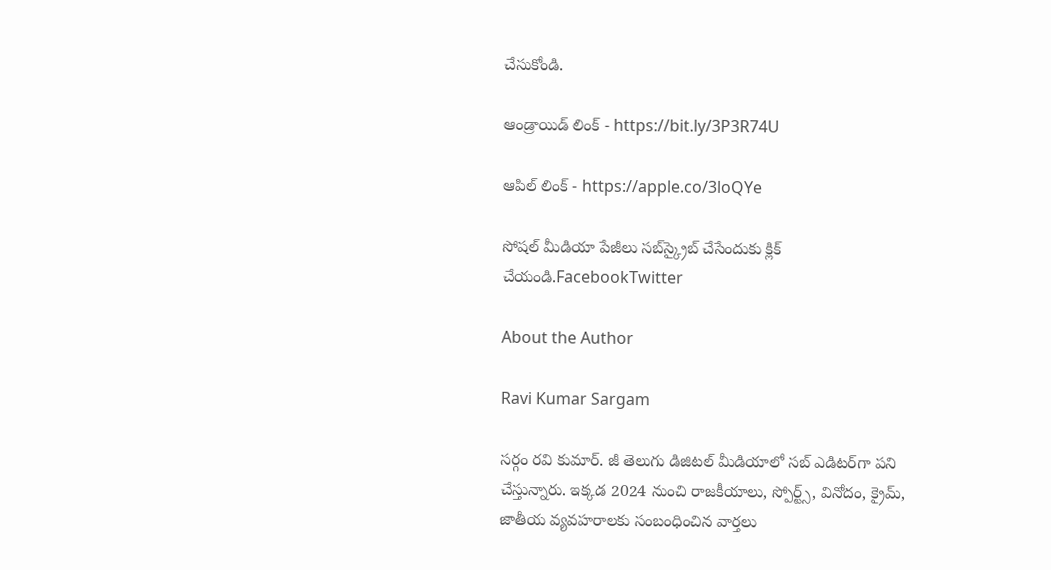చేసుకోండి.

ఆండ్రాయిడ్ లింక్ - https://bit.ly/3P3R74U

ఆపిల్ లింక్ - https://apple.co/3loQYe

సోషల్ మీడియా పేజీలు సబ్‌స్క్రైబ్ చేసేందుకు క్లిక్ చేయండి.FacebookTwitter

About the Author

Ravi Kumar Sargam

సర్గం రవి కుమార్‌. జీ తెలుగు డిజిటల్ మీడియాలో సబ్ ఎడిటర్‌గా పని చేస్తున్నారు. ఇక్కడ 2024 నుంచి రాజకీయాలు, స్పోర్ట్స్, వినోదం, క్రైమ్, జాతీయ వ్యవహరాలకు సంబంధించిన వార్తలు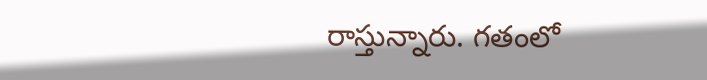రాస్తున్నారు. గతంలో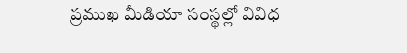ప్రముఖ మీడియా సంస్థల్లో వివిధ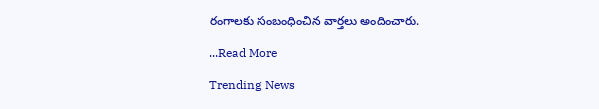రంగాలకు సంబంధించిన వార్తలు అందించారు.

...Read More

Trending News